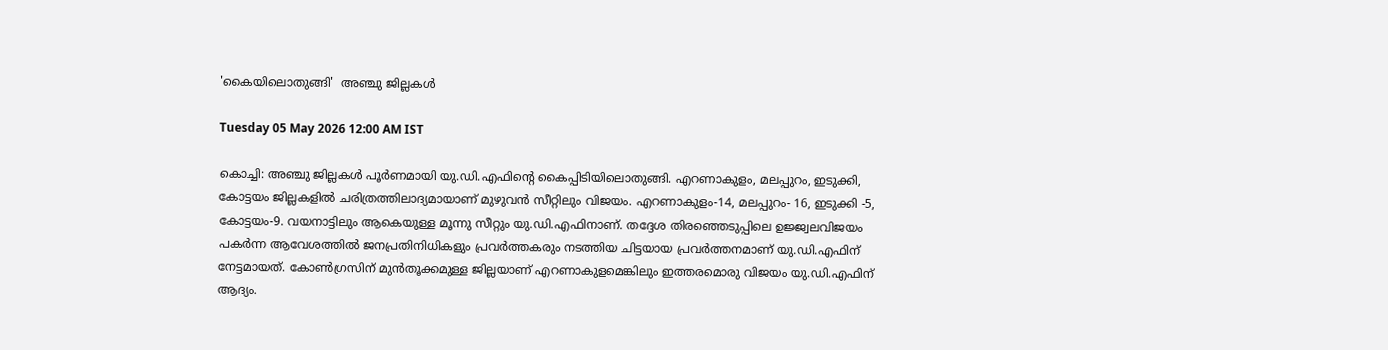'കൈയിലൊതുങ്ങി'  അഞ്ചു ജില്ലകൾ

Tuesday 05 May 2026 12:00 AM IST

കൊച്ചി: അഞ്ചു ജില്ലകൾ പൂർണമായി യു.ഡി.എഫിന്റെ കൈപ്പിടിയിലൊതുങ്ങി. എറണാകുളം, മലപ്പുറം, ഇടുക്കി, കോട്ടയം ജില്ലകളിൽ ചരിത്രത്തിലാദ്യമായാണ് മുഴുവൻ സീറ്റിലും വിജയം. എറണാകുളം-14, മലപ്പുറം- 16, ഇടുക്കി -5, കോട്ടയം-9. വയനാട്ടിലും ആകെയുള്ള മൂന്നു സീറ്റും യു.ഡി.എഫിനാണ്. തദ്ദേശ തിരഞ്ഞെടുപ്പിലെ ഉജ്ജ്വലവിജയം പകർന്ന ആവേശത്തിൽ ജനപ്രതിനിധികളും പ്രവർത്തകരും നടത്തിയ ചിട്ടയായ പ്രവർത്തനമാണ് യു.ഡി.എഫിന് നേട്ടമായത്. കോൺഗ്രസിന് മുൻതൂക്കമുള്ള ജില്ലയാണ് എറണാകുളമെങ്കിലും ഇത്തരമൊരു വിജയം യു.ഡി.എഫിന് ആദ്യം.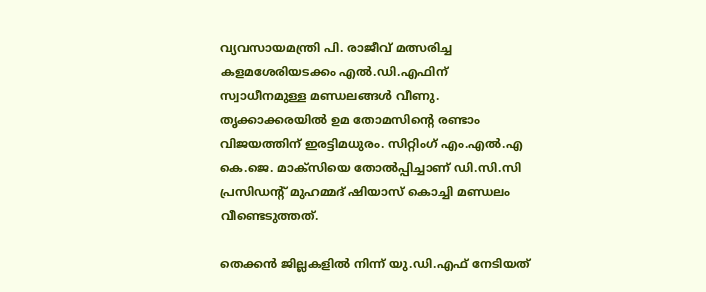വ്യവസായമന്ത്രി പി. രാജീവ് മത്സരിച്ച കളമശേരിയടക്കം എൽ.ഡി.എഫിന് സ്വാധീനമുള്ള മണ്ഡലങ്ങൾ വീണു. തൃക്കാക്കരയിൽ ഉമ തോമസിന്റെ രണ്ടാം വിജയത്തിന് ഇരട്ടിമധുരം. സിറ്റിംഗ് എം.എൽ.എ കെ.ജെ. മാക്‌സിയെ തോൽപ്പിച്ചാണ് ഡി.സി.സി പ്രസിഡന്റ് മുഹമ്മദ് ഷിയാസ് കൊച്ചി മണ്ഡലം വീണ്ടെടുത്തത്.

തെക്കൻ ജില്ലകളിൽ നിന്ന് യു.ഡി.എഫ് നേടിയത്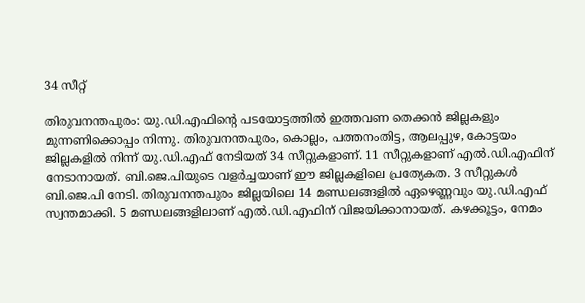34 സീറ്റ്

തിരുവനന്തപുരം: യു.ഡി.എഫിന്റെ പടയോട്ടത്തിൽ ഇത്തവണ തെക്കൻ ജില്ലകളും മുന്നണിക്കൊപ്പം നിന്നു. തിരുവനന്തപുരം, കൊല്ലം, പത്തനംതിട്ട, ആലപ്പുഴ, കോട്ടയം ജില്ലകളിൽ നിന്ന് യു.ഡി.എഫ് നേടിയത് 34 സീറ്റുകളാണ്. 11 സീറ്റുകളാണ് എൽ.ഡി.എഫിന് നേടാനായത്. ബി.ജെ.പിയുടെ വളർച്ചയാണ് ഈ ജില്ലകളിലെ പ്രത്യേകത. 3 സീറ്റുകൾ ബി.ജെ.പി നേടി. തിരുവനന്തപുരം ജില്ലയിലെ 14 മണ്ഡലങ്ങളിൽ ഏഴെണ്ണവും യു.ഡി.എഫ് സ്വന്തമാക്കി. 5 മണ്ഡലങ്ങളിലാണ് എൽ.ഡി.എഫിന് വിജയിക്കാനായത്. കഴക്കൂട്ടം, നേമം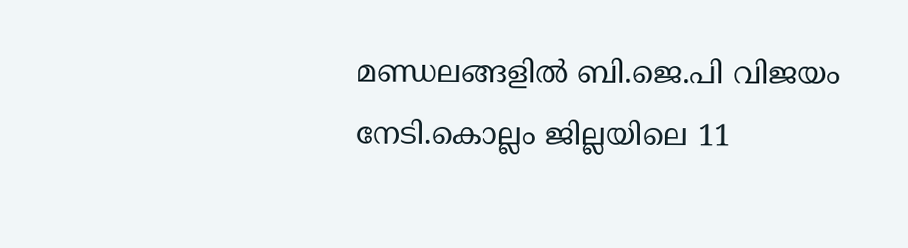മണ്ഡലങ്ങളിൽ ബി.ജെ.പി വിജയം നേടി.കൊല്ലം ജില്ലയിലെ 11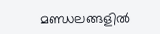മണ്ഡലങ്ങളിൽ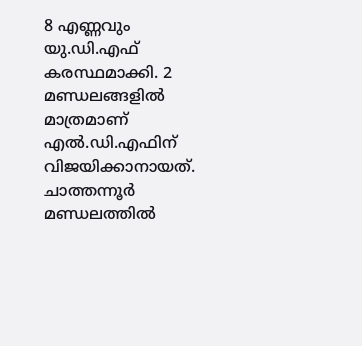8 എണ്ണവും യു.ഡി.എഫ് കരസ്ഥമാക്കി. 2 മണ്ഡലങ്ങളിൽ മാത്രമാണ് എൽ.ഡി.എഫിന് വിജയിക്കാനായത്. ചാത്തന്നൂർ മണ്ഡലത്തിൽ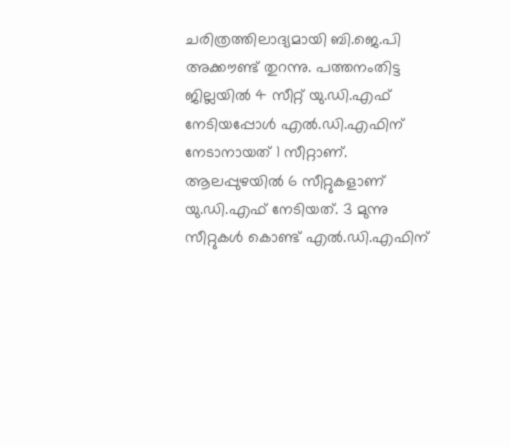ചരിത്രത്തിലാദ്യമായി ബി.ജെ.പി അക്കൗണ്ട് തുറന്നു. പത്തനംതിട്ട ജില്ലയിൽ 4 സീറ്റ് യു.ഡി.എഫ് നേടിയപ്പോൾ എൽ.ഡി.എഫിന് നേടാനായത് 1 സീറ്റാണ്. ആലപ്പുഴയിൽ 6 സീറ്റുകളാണ് യു.ഡി.എഫ് നേടിയത്. 3 മുന്നു സീറ്റുകൾ കൊണ്ട് എൽ.ഡി.എഫിന്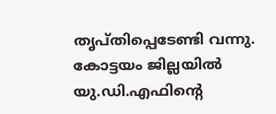തൃപ്തിപ്പെടേണ്ടി വന്നു. കോട്ടയം ജില്ലയിൽ യു.ഡി.എഫിന്റെ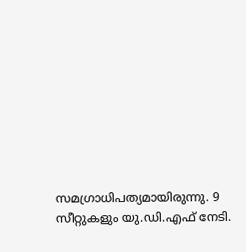സമഗ്രാധിപത്യമായിരുന്നു. 9 സീറ്റുകളും യു.ഡി.എഫ് നേടി.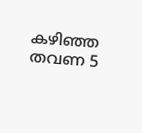കഴിഞ്ഞ തവണ 5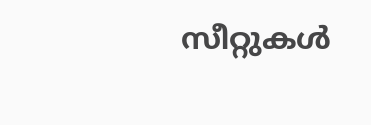സീറ്റുകൾ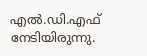എൽ.ഡി.എഫ് നേടിയിരുന്നു.